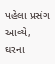પહેલા પ્રસંગ આવ્યે,
ઘરના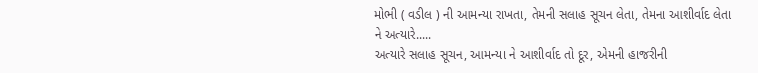મોભી ( વડીલ ) ની આમન્યા રાખતા, તેમની સલાહ સૂચન લેતા, તેમના આશીર્વાદ લેતા
ને અત્યારે.....
અત્યારે સલાહ સૂચન, આમન્યા ને આશીર્વાદ તો દૂર, એમની હાજરીની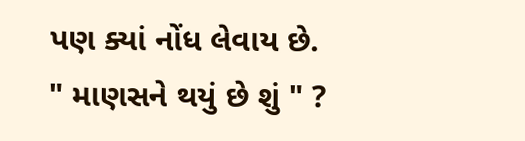પણ ક્યાં નોંધ લેવાય છે.
" માણસને થયું છે શું " ?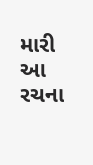મારી આ રચના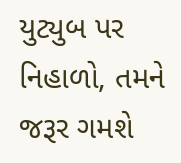યુટ્યુબ પર નિહાળો, તમને જરૂર ગમશે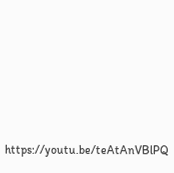https://youtu.be/teAtAnVBlPQ